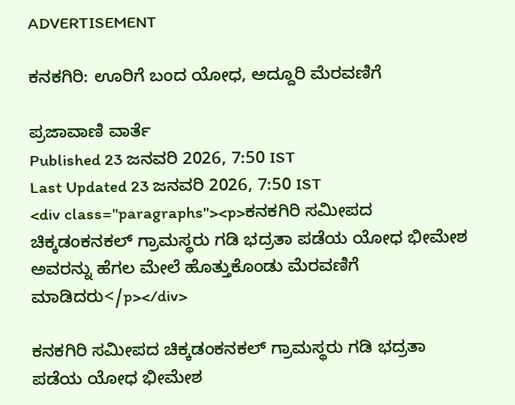ADVERTISEMENT

ಕನಕಗಿರಿ‌: ಊರಿಗೆ ಬಂದ ಯೋಧ, ಅದ್ದೂರಿ ಮೆರವಣಿಗೆ

ಪ್ರಜಾವಾಣಿ ವಾರ್ತೆ
Published 23 ಜನವರಿ 2026, 7:50 IST
Last Updated 23 ಜನವರಿ 2026, 7:50 IST
<div class="paragraphs"><p>ಕನಕಗಿರಿ‌ ಸಮೀಪದ ಚಿಕ್ಕಡಂಕನಕಲ್ ಗ್ರಾಮಸ್ಥರು‌ ಗಡಿ ಭದ್ರತಾ ಪಡೆಯ ಯೋಧ‌ ಭೀಮೇಶ ಅವರನ್ನು ಹೆಗಲ ಮೇಲೆ‌ ಹೊತ್ತುಕೊಂಡು‌ ಮೆರವಣಿಗೆ ಮಾಡಿದರು</p></div>

ಕನಕಗಿರಿ‌ ಸಮೀಪದ ಚಿಕ್ಕಡಂಕನಕಲ್ ಗ್ರಾಮಸ್ಥರು‌ ಗಡಿ ಭದ್ರತಾ ಪಡೆಯ ಯೋಧ‌ ಭೀಮೇಶ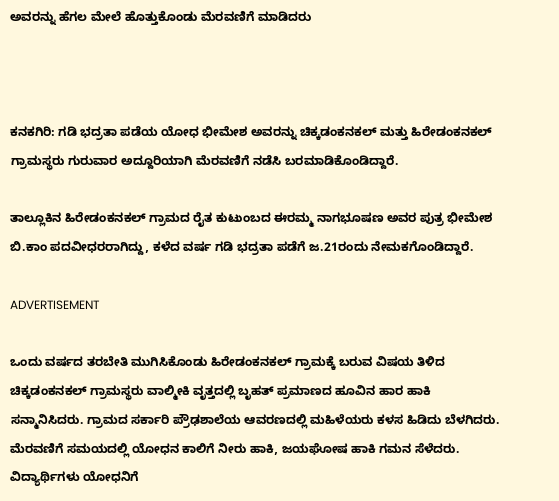ಅವರನ್ನು ಹೆಗಲ ಮೇಲೆ‌ ಹೊತ್ತುಕೊಂಡು‌ ಮೆರವಣಿಗೆ ಮಾಡಿದರು



ಕನಕಗಿರಿ: ಗಡಿ ಭದ್ರತಾ ಪಡೆಯ ಯೋಧ ಭೀಮೇಶ ಅವರನ್ನು ಚಿಕ್ಕಡಂಕನಕಲ್‌ ಮತ್ತು ಹಿರೇಡಂಕನಕಲ್ ಗ್ರಾಮಸ್ಥರು ಗುರುವಾರ ಅದ್ದೂರಿಯಾಗಿ ಮೆರವಣಿಗೆ ನಡೆಸಿ ಬರಮಾಡಿಕೊಂಡಿದ್ದಾರೆ.

ತಾಲ್ಲೂಕಿನ ಹಿರೇಡಂಕನಕಲ್ ಗ್ರಾಮದ ರೈತ ಕುಟುಂಬದ ಈರಮ್ಮ ನಾಗಭೂಷಣ ಅವರ ಪುತ್ರ ಭೀಮೇಶ ಬಿ.ಕಾಂ‌ ಪದವೀಧರರಾಗಿದ್ದು, ಕಳೆದ ವರ್ಷ ಗಡಿ ಭದ್ರತಾ ಪಡೆಗೆ ಜ.21ರಂದು ನೇಮಕಗೊಂಡಿದ್ದಾರೆ.

ADVERTISEMENT

ಒಂದು ವರ್ಷದ ತರಬೇತಿ ಮುಗಿಸಿಕೊಂಡು ಹಿರೇಡಂಕನಕಲ್ ಗ್ರಾಮಕ್ಕೆ ಬರುವ ವಿಷಯ ತಿಳಿದ ಚಿಕ್ಕಡಂಕನಕಲ್ ಗ್ರಾಮಸ್ಥರು ವಾಲ್ಮೀಕಿ ವೃತ್ತದಲ್ಲಿ ಬೃಹತ್ ಪ್ರಮಾಣದ ಹೂವಿನ‌ ಹಾರ ಹಾಕಿ ಸನ್ಮಾನಿಸಿದರು. ಗ್ರಾಮದ ಸರ್ಕಾರಿ ಪ್ರೌಢಶಾಲೆಯ ಆವರಣದಲ್ಲಿ ಮಹಿಳೆಯರು‌ ಕಳಸ ಹಿಡಿದು ಬೆಳಗಿದರು. ಮೆರವಣಿಗೆ ಸಮಯದಲ್ಲಿ ಯೋಧನ ಕಾಲಿಗೆ ನೀರು ಹಾಕಿ, ಜಯ‌ಘೋಷ ಹಾಕಿ ‌ಗಮನ‌ ಸೆಳೆದರು. ವಿದ್ಯಾರ್ಥಿಗಳು ಯೋಧನಿಗೆ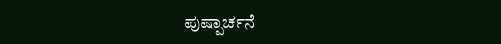ಪುಷ್ಪಾರ್ಚನೆ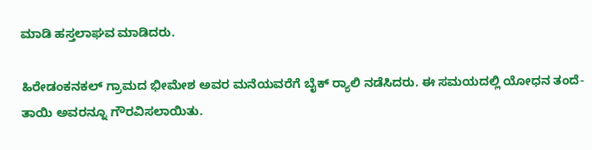ಮಾಡಿ ಹಸ್ತಲಾಘವ ಮಾಡಿದರು.

ಹಿರೇಡಂಕನಕಲ್ ಗ್ರಾಮದ ಭೀಮೇಶ ಅವರ ಮನೆಯವರೆಗೆ ಬೈಕ್ ರ್‍ಯಾಲಿ ನಡೆಸಿದರು. ಈ ಸಮಯದಲ್ಲಿ ಯೋಧನ ತಂದೆ-ತಾಯಿ ಅವರನ್ನೂ ಗೌರವಿಸಲಾಯಿತು.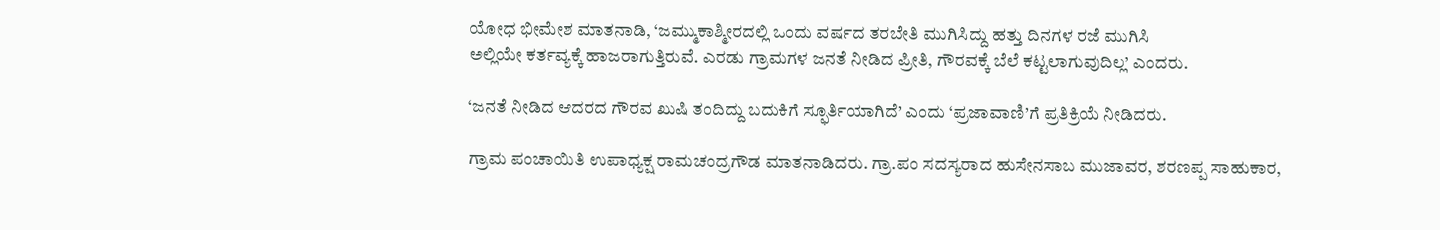ಯೋಧ ಭೀಮೇಶ ಮಾತನಾಡಿ, ‘ಜಮ್ಮು‌ಕಾಶ್ಮೀರದಲ್ಲಿ ಒಂದು ವರ್ಷದ ತರಬೇತಿ‌ ಮುಗಿಸಿದ್ದು ಹತ್ತು ದಿನಗಳ ರಜೆ ಮುಗಿಸಿ
ಅಲ್ಲಿಯೇ ಕರ್ತವ್ಯಕ್ಕೆ ಹಾಜರಾಗುತ್ತಿರುವೆ. ಎರಡು ಗ್ರಾಮಗಳ‌ ಜನತೆ ನೀಡಿದ ಪ್ರೀತಿ, ಗೌರವಕ್ಕೆ ಬೆಲೆ ಕಟ್ಟಲಾಗುವುದಿಲ್ಲ’ ಎಂದರು.

‘ಜನತೆ ನೀಡಿದ ಆದರದ ಗೌರವ ಖುಷಿ ತಂದಿದ್ದು ಬದುಕಿಗೆ ಸ್ಫೂರ್ತಿಯಾಗಿದೆ’ ಎಂದು ‘ಪ್ರಜಾವಾಣಿ’ಗೆ ಪ್ರತಿಕ್ರಿಯೆ ನೀಡಿದರು.

ಗ್ರಾಮ ಪಂಚಾಯಿತಿ ಉಪಾಧ್ಯಕ್ಷ ರಾಮಚಂದ್ರಗೌಡ ಮಾತನಾಡಿದರು. ಗ್ರಾ.ಪಂ ಸದಸ್ಯರಾದ ಹುಸೇನಸಾಬ ಮುಜಾವರ, ಶರಣಪ್ಪ ಸಾಹುಕಾರ,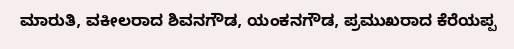ಮಾರುತಿ, ವಕೀಲರಾದ ಶಿವನಗೌಡ, ಯಂಕನಗೌಡ, ಪ್ರಮುಖರಾದ ಕೆರೆಯಪ್ಪ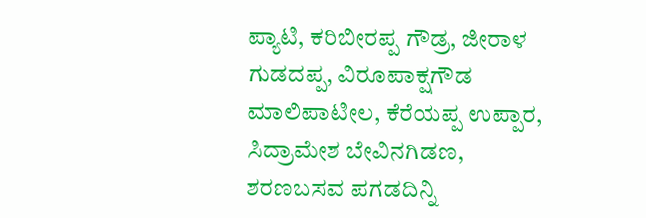ಪ್ಯಾಟಿ, ಕರಿಬೀರಪ್ಪ ಗೌಡ್ರ, ಜೀರಾಳ ಗುಡದಪ್ಪ, ವಿರೂಪಾಕ್ಷಗೌಡ ಮಾಲಿಪಾಟೀಲ, ಕೆರೆಯಪ್ಪ ಉಪ್ಪಾರ, ಸಿದ್ರಾಮೇಶ ಬೇವಿನಗಿಡಣ, ಶರಣಬಸವ ಪಗಡದಿನ್ನಿ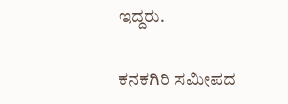ಇದ್ದರು.

ಕನಕಗಿರಿ‌ ಸಮೀಪದ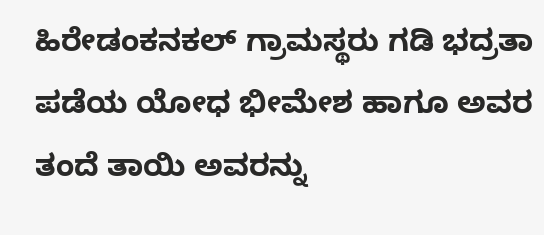ಹಿರೇಡಂಕನಕಲ್ ಗ್ರಾಮಸ್ಥರು‌ ಗಡಿ ಭದ್ರತಾ ಪಡೆಯ ಯೋಧ‌ ಭೀಮೇಶ ಹಾಗೂ ಅವರ ತಂದೆ ತಾಯಿ ಅವರನ್ನು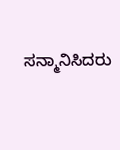ಸನ್ಮಾನಿಸಿದರು